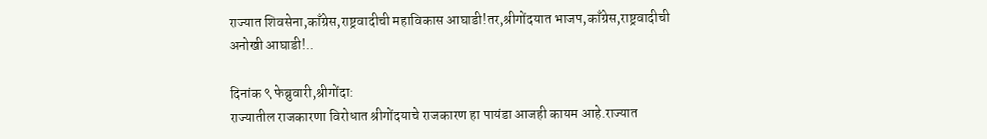राज्यात शिवसेना,काँग्रेस,राष्ट्रवादीची महाविकास आघाडी!तर,श्रीगोंदयात भाजप,काँग्रेस,राष्ट्रवादीची अनोखी आघाडी!..

दिनांक ९ फेब्रुवारी,श्रीगोंदा:
राज्यातील राजकारणा विरोधात श्रीगोंदयाचे राजकारण हा पायंडा आजही कायम आहे.राज्यात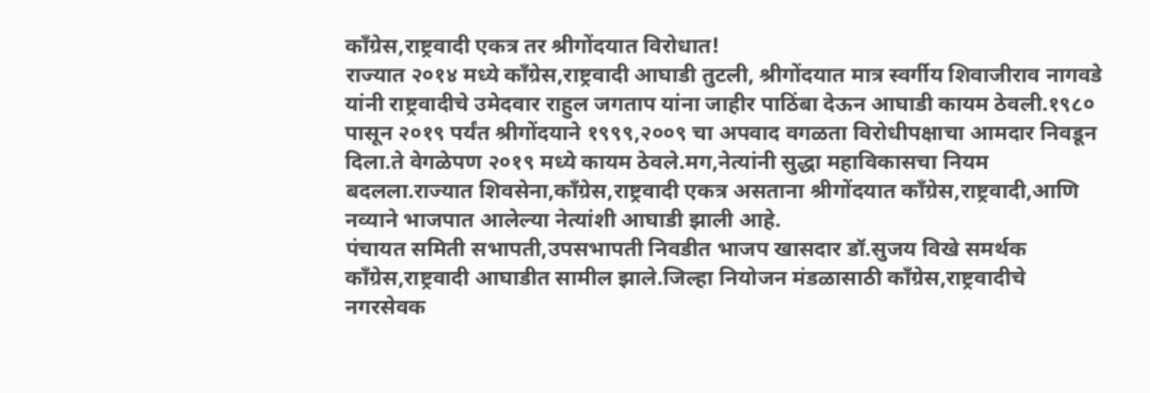काँग्रेस,राष्ट्रवादी एकत्र तर श्रीगोंदयात विरोधात!
राज्यात २०१४ मध्ये काँग्रेस,राष्ट्रवादी आघाडी तुटली, श्रीगोंदयात मात्र स्वर्गीय शिवाजीराव नागवडे यांनी राष्ट्रवादीचे उमेदवार राहुल जगताप यांना जाहीर पाठिंबा देऊन आघाडी कायम ठेवली.१९८० पासून २०१९ पर्यंत श्रीगोंदयाने १९९९,२००९ चा अपवाद वगळता विरोधीपक्षाचा आमदार निवडून दिला.ते वेगळेपण २०१९ मध्ये कायम ठेवले.मग,नेत्यांनी सुद्धा महाविकासचा नियम बदलला.राज्यात शिवसेना,काँग्रेस,राष्ट्रवादी एकत्र असताना श्रीगोंदयात काँग्रेस,राष्ट्रवादी,आणि नव्याने भाजपात आलेल्या नेत्यांशी आघाडी झाली आहे.
पंचायत समिती सभापती,उपसभापती निवडीत भाजप खासदार डॉ.सुजय विखे समर्थक काँग्रेस,राष्ट्रवादी आघाडीत सामील झाले.जिल्हा नियोजन मंडळासाठी काँग्रेस,राष्ट्रवादीचे नगरसेवक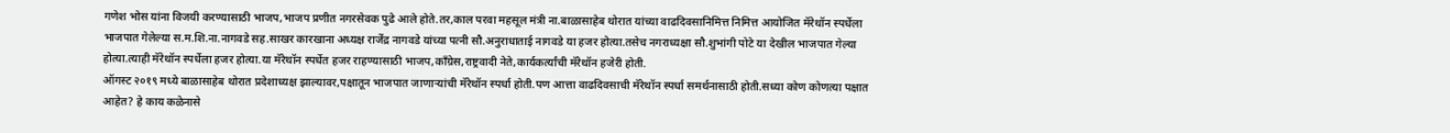गणेश भोस यांना विजयी करण्यासाठी भाजप,भाजप प्रणीत नगरसेवक पुढे आले होते.तर,काल परवा महसूल मंत्री ना.बाळासाहेब थोरात यांच्या वाढदिवसानिमित्त निमित्त आयोजित मॅरेथॉन स्पर्धेला भाजपात गेलेल्या स.म.शि.ना.नागवडे सह.साखर कारखाना अध्यक्ष राजेंद्र नागवडे यांच्या पत्नी सौ.अनुराधाताई नागवडे या हजर होत्या.तसेच नगराध्यक्षा सौ.शुभांगी पोटे या देखील भाजपात गेल्या होत्या.त्याही मॅरेथॉन स्पर्धेला हजर होत्या.या मॅरेथॉन स्पर्धेत हजर राहण्यासाठी भाजप,काँग्रेस,राष्ट्रवादी नेते,कार्यकर्त्यांची मॅरेथॉन हजेरी होती.
ऑगस्ट २०१९ मध्ये बाळासाहेब थोरात प्रदेशाध्यक्ष झाल्यावर,पक्षातून भाजपात जाणाऱ्यांची मॅरेथॉन स्पर्धा होती.पण आत्ता वाढदिवसाची मॅरेथॉन स्पर्धा समर्थनासाठी होती.सध्या कोण कोणत्या पक्षात आहेत? हे काय कळेनासे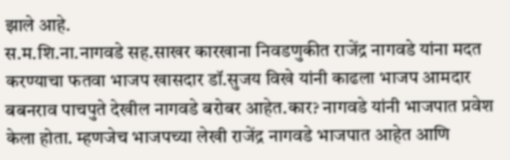झाले आहे.
स.म.शि.ना.नागवडे सह.साखर कारखाना निवडणुकीत राजेंद्र नागवडे यांना मदत करण्याचा फतवा भाजप खासदार डॉ.सुजय विखे यांनी काढला भाजप आमदार बबनराव पाचपुते देखील नागवडे बरोबर आहेत.कार? नागवडे यांनी भाजपात प्रवेश केला होता. म्हणजेच भाजपच्या लेखी राजेंद्र नागवडे भाजपात आहेत आणि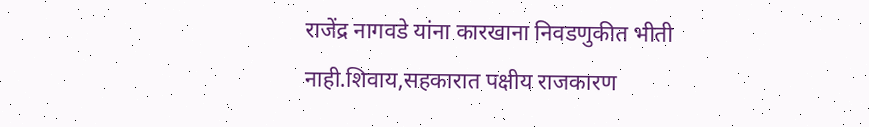राजेंद्र नागवडे यांना कारखाना निवडणुकीत भीती नाही.शिवाय,सहकारात पक्षीय राजकारण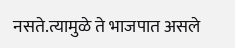नसते.त्यामुळे ते भाजपात असले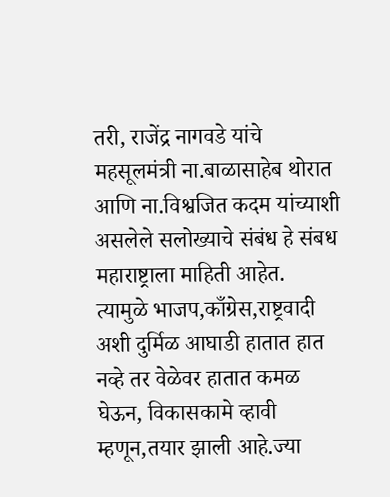तरी, राजेंद्र नागवडे यांचे महसूलमंत्री ना.बाळासाहेब थोरात आणि ना.विश्वजित कदम यांच्याशी असलेले सलोख्याचे संबंध हे संबध महाराष्ट्राला माहिती आहेत.
त्यामुळे भाजप,काँग्रेस,राष्ट्रवादी अशी दुर्मिळ आघाडी हातात हात नव्हे तर वेळेवर हातात कमळ घेऊन, विकासकामे व्हावी म्हणून,तयार झाली आहे.ज्या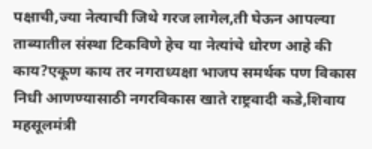पक्षाची,ज्या नेत्याची जिथे गरज लागेल,ती घेऊन आपल्या ताब्यातील संस्था टिकविणे हेच या नेत्यांचे धोरण आहे की काय?एकूण काय तर नगराध्यक्षा भाजप समर्थक पण विकास निधी आणण्यासाठी नगरविकास खाते राष्ट्रवादी कडे,शिवाय महसूलमंत्री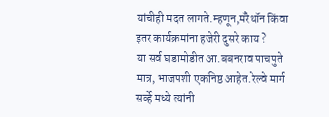यांचीही मदत लागते.म्हणून,मॅरेथॉन किंवा इतर कार्यक्रमांना हजेरी दुसरे काय ?
या सर्व घडामोडीत आ.बबनराव पाचपुते मात्र, भाजपशी एकनिष्ठ आहेत.रेल्वे मार्ग सर्व्हे मध्ये त्यांनी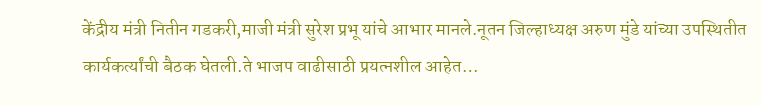केंद्रीय मंत्री नितीन गडकरी,माजी मंत्री सुरेश प्रभू यांचे आभार मानले.नूतन जिल्हाध्यक्ष अरुण मुंडे यांच्या उपस्थितीत कार्यकर्त्यांची बैठक घेतली.ते भाजप वाढीसाठी प्रयत्नशील आहेत…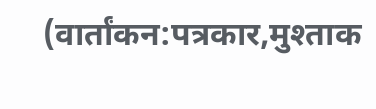(वार्तांकन:पत्रकार,मुश्ताक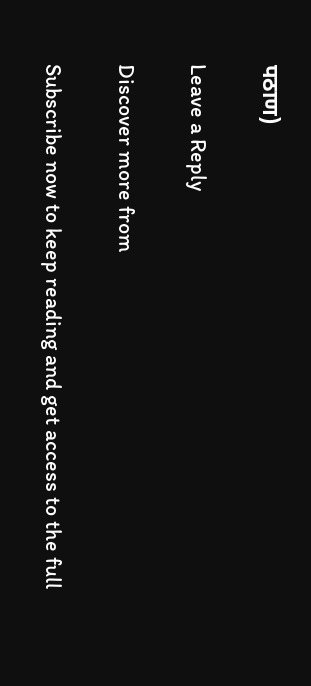पठाण)

Leave a Reply

Discover more from

Subscribe now to keep reading and get access to the full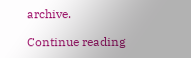archive.

Continue reading